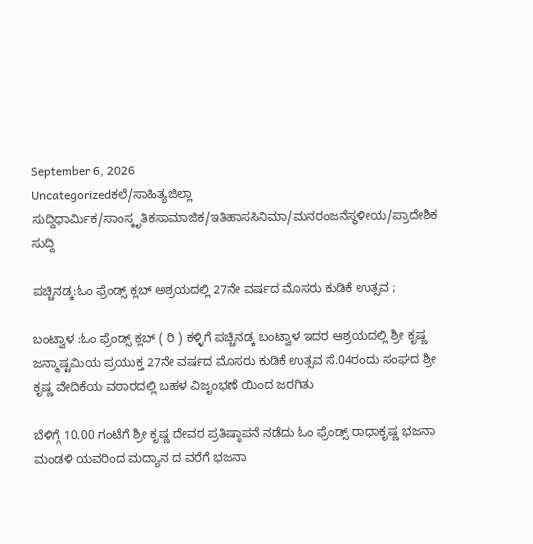September 6, 2026
Uncategorizedಕಲೆ/ಸಾಹಿತ್ಯಜಿಲ್ಲಾ ಸುದ್ದಿಧಾರ್ಮಿಕ/ಸಾಂಸ್ಕೃತಿಕಸಾಮಾಜಿಕ/ಇತಿಹಾಸಸಿನಿಮಾ/ಮನರಂಜನೆಸ್ಥಳೀಯ/ಪ್ರಾದೇಶಿಕ ಸುದ್ದಿ

ಪಚ್ಚಿನಡ್ಕ:ಓಂ ಫ್ರೆಂಡ್ಸ್ ಕ್ಲಬ್ ಅಶ್ರಯದಲ್ಲಿ 27ನೇ ವರ್ಷದ ಮೊಸರು ಕುಡಿಕೆ ಉತ್ಸವ ;

ಬಂಟ್ವಾಳ :ಓಂ ಫ್ರೆಂಡ್ಸ್ ಕ್ಲಬ್ ( ರಿ ) ಕಳ್ಳಿಗೆ ಪಚ್ಚಿನಡ್ಕ ಬಂಟ್ವಾಳ ಇದರ ಆಶ್ರಯದಲ್ಲಿ ಶ್ರೀ ಕೃಷ್ಣ ಜನ್ಮಾಷ್ಟಮಿಯ ಪ್ರಯುಕ್ತ 27ನೇ ವರ್ಷದ ಮೊಸರು ಕುಡಿಕೆ ಉತ್ಸವ ಸೆ.04ರಂದು ಸಂಘದ ಶ್ರೀ ಕೃಷ್ಣ ವೇದಿಕೆಯ ವಠಾರದಲ್ಲಿ ಬಹಳ ವಿಜೃಂಭಣೆ ಯಿಂದ ಜರಗಿತು

ಬೆಳಿಗ್ಗೆ 10.00 ಗಂಟೆಗೆ ಶ್ರೀ ಕೃಷ್ಣ ದೇವರ ಪ್ರತಿಷ್ಠಾಪನೆ ನಡೆದು ಓಂ ಫ್ರೆಂಡ್ಸ್ ರಾಧಾಕೃಷ್ಣ ಭಜನಾ ಮಂಡಳಿ ಯವರಿಂದ ಮದ್ಯಾನ ದ ವರೆಗೆ ಭಜನಾ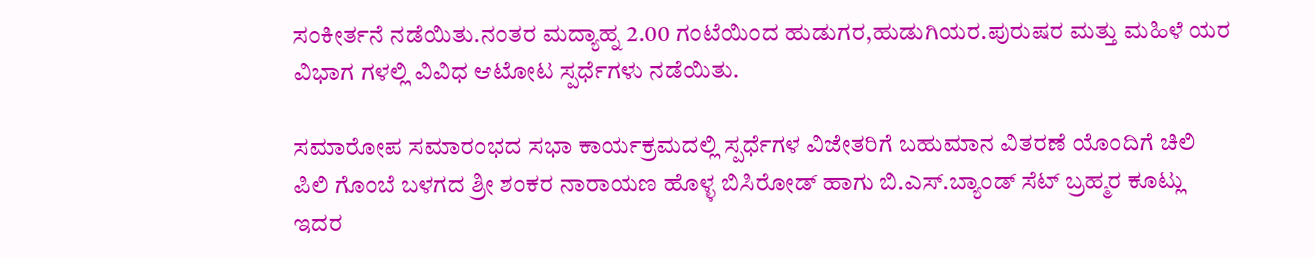ಸಂಕೀರ್ತನೆ ನಡೆಯಿತು.ನಂತರ ಮದ್ಯಾಹ್ನ 2.00 ಗಂಟೆಯಿಂದ ಹುಡುಗರ,ಹುಡುಗಿಯರ.ಪುರುಷರ ಮತ್ತು ಮಹಿಳೆ ಯರ ವಿಭಾಗ ಗಳಲ್ಲಿ ವಿವಿಧ ಆಟೋಟ ಸ್ಪರ್ಧೆಗಳು ನಡೆಯಿತು.

ಸಮಾರೋಪ ಸಮಾರಂಭದ ಸಭಾ ಕಾರ್ಯಕ್ರಮದಲ್ಲಿ ಸ್ಪರ್ಧೆಗಳ ವಿಜೇತರಿಗೆ ಬಹುಮಾನ ವಿತರಣೆ ಯೊಂದಿಗೆ ಚಿಲಿ ಪಿಲಿ ಗೊಂಬೆ ಬಳಗದ ಶ್ರೀ ಶಂಕರ ನಾರಾಯಣ ಹೊಳ್ಳ ಬಿಸಿರೋಡ್ ಹಾಗು ಬಿ.ಎಸ್.ಬ್ಯಾಂಡ್ ಸೆಟ್ ಬ್ರಹ್ಮರ ಕೂಟ್ಲು ಇದರ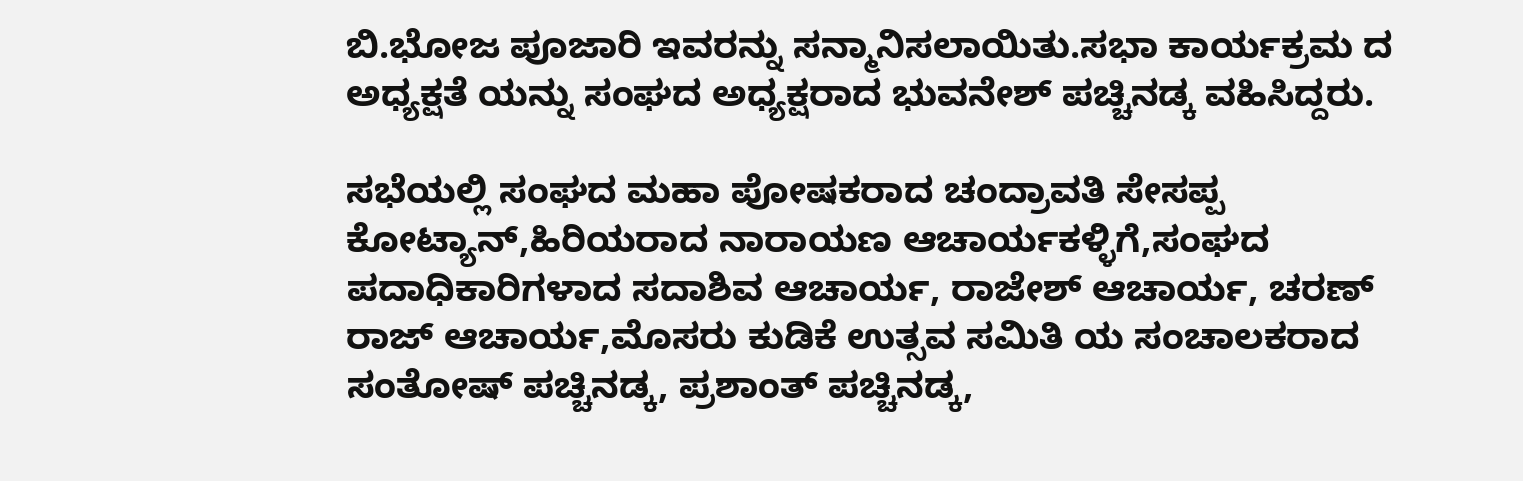ಬಿ.ಭೋಜ ಪೂಜಾರಿ ಇವರನ್ನು ಸನ್ಮಾನಿಸಲಾಯಿತು.ಸಭಾ ಕಾರ್ಯಕ್ರಮ ದ ಅಧ್ಯಕ್ಷತೆ ಯನ್ನು ಸಂಘದ ಅಧ್ಯಕ್ಷರಾದ ಭುವನೇಶ್ ಪಚ್ಚಿನಡ್ಕ ವಹಿಸಿದ್ದರು.

ಸಭೆಯಲ್ಲಿ ಸಂಘದ ಮಹಾ ಪೋಷಕರಾದ ಚಂದ್ರಾವತಿ ಸೇಸಪ್ಪ ಕೋಟ್ಯಾನ್,ಹಿರಿಯರಾದ ನಾರಾಯಣ ಆಚಾರ್ಯಕಳ್ಳಿಗೆ,ಸಂಘದ ಪದಾಧಿಕಾರಿಗಳಾದ ಸದಾಶಿವ ಆಚಾರ್ಯ, ರಾಜೇಶ್ ಆಚಾರ್ಯ, ಚರಣ್ ರಾಜ್ ಆಚಾರ್ಯ,ಮೊಸರು ಕುಡಿಕೆ ಉತ್ಸವ ಸಮಿತಿ ಯ ಸಂಚಾಲಕರಾದ ಸಂತೋಷ್ ಪಚ್ಚಿನಡ್ಕ, ಪ್ರಶಾಂತ್ ಪಚ್ಚಿನಡ್ಕ,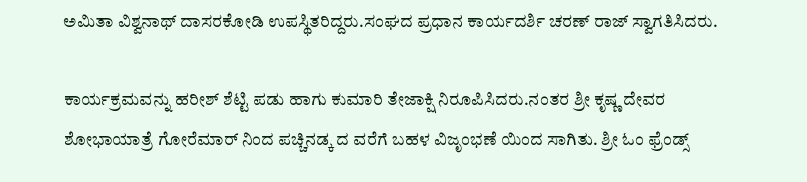ಅಮಿತಾ ವಿಶ್ವನಾಥ್ ದಾಸರಕೋಡಿ ಉಪಸ್ಥಿತರಿದ್ದರು.ಸಂಘದ ಪ್ರಧಾನ ಕಾರ್ಯದರ್ಶಿ ಚರಣ್ ರಾಜ್ ಸ್ವಾಗತಿಸಿದರು.

ಕಾರ್ಯಕ್ರಮವನ್ನು ಹರೀಶ್ ಶೆಟ್ಟಿ ಪಡು ಹಾಗು ಕುಮಾರಿ ತೇಜಾಕ್ಷಿ ನಿರೂಪಿಸಿದರು.ನಂತರ ಶ್ರೀ ಕೃಷ್ಣ ದೇವರ ಶೋಭಾಯಾತ್ರೆ ಗೋರೆಮಾರ್ ನಿಂದ ಪಚ್ಚಿನಡ್ಕ ದ ವರೆಗೆ ಬಹಳ ವಿಜೃಂಭಣೆ ಯಿಂದ ಸಾಗಿತು. ಶ್ರೀ ಓಂ ಫ್ರೆಂಡ್ಸ್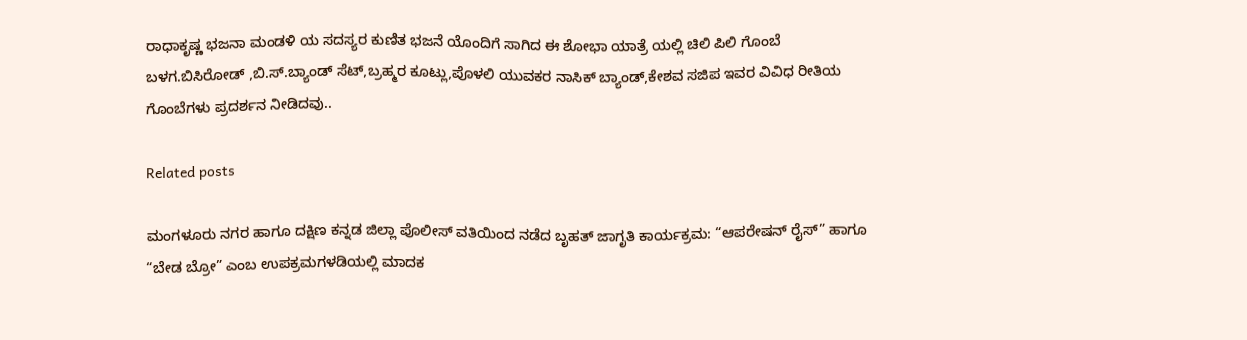ರಾಧಾಕೃಷ್ಣ ಭಜನಾ ಮಂಡಳಿ ಯ ಸದಸ್ಯರ ಕುಣಿತ ಭಜನೆ ಯೊಂದಿಗೆ ಸಾಗಿದ ಈ ಶೋಭಾ ಯಾತ್ರೆ ಯಲ್ಲಿ ಚಿಲಿ ಪಿಲಿ ಗೊಂಬೆ ಬಳಗ.ಬಿಸಿರೋಡ್ ,ಬಿ.ಸ್.ಬ್ಯಾಂಡ್ ಸೆಟ್,ಬ್ರಹ್ಮರ ಕೂಟ್ಲು,ಪೊಳಲಿ ಯುವಕರ ನಾಸಿಕ್ ಬ್ಯಾಂಡ್,ಕೇಶವ ಸಜಿಪ ಇವರ ವಿವಿಧ ರೀತಿಯ ಗೊಂಬೆಗಳು ಪ್ರದರ್ಶನ ನೀಡಿದವು..

Related posts

ಮಂಗಳೂರು ನಗರ ಹಾಗೂ ದಕ್ಷಿಣ ಕನ್ನಡ ಜಿಲ್ಲಾ ಪೊಲೀಸ್ ವತಿಯಿಂದ ನಡೆದ ಬೃಹತ್ ಜಾಗೃತಿ ಕಾರ್ಯಕ್ರಮ: “ಆಪರೇಷನ್ ರೈಸ್” ಹಾಗೂ “ಬೇಡ ಬ್ರೋ” ಎಂಬ ಉಪಕ್ರಮಗಳಡಿಯಲ್ಲಿ ಮಾದಕ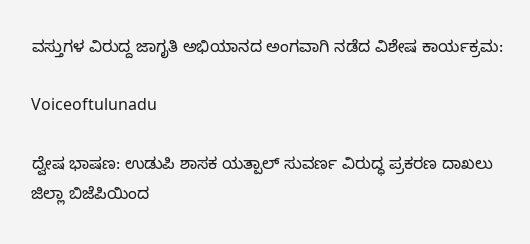ವಸ್ತುಗಳ ವಿರುದ್ದ ಜಾಗೃತಿ ಅಭಿಯಾನದ ಅಂಗವಾಗಿ ನಡೆದ ವಿಶೇಷ ಕಾರ್ಯಕ್ರಮ:

Voiceoftulunadu

ದ್ವೇಷ ಭಾಷಣ: ಉಡುಪಿ ಶಾಸಕ ಯತ್ಪಾಲ್ ಸುವರ್ಣ ವಿರುದ್ಧ ಪ್ರಕರಣ ದಾಖಲು ಜಿಲ್ಲಾ ಬಿಜೆಪಿಯಿಂದ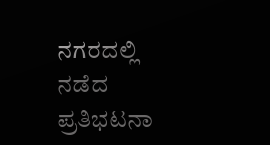ನಗರದಲ್ಲಿ ನಡೆದ ಪ್ರತಿಭಟನಾ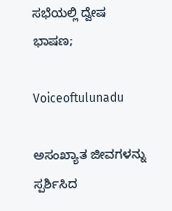ಸಭೆಯಲ್ಲಿ ದ್ವೇಷ ಭಾಷಣ;

Voiceoftulunadu

ಅಸಂಖ್ಯಾತ ಜೀವಗಳನ್ನು ಸ್ಪರ್ಶಿಸಿದ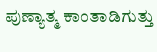ಪುಣ್ಯಾತ್ಮ ಕಾಂತಾಡಿಗುತ್ತು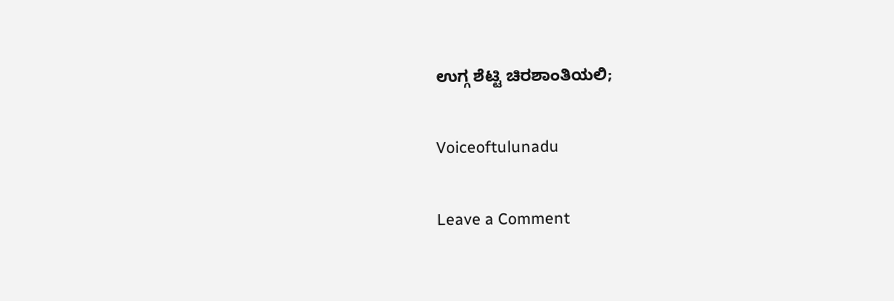ಉಗ್ಗ ಶೆಟ್ಟಿ ಚಿರಶಾಂತಿಯಲಿ;

Voiceoftulunadu

Leave a Comment